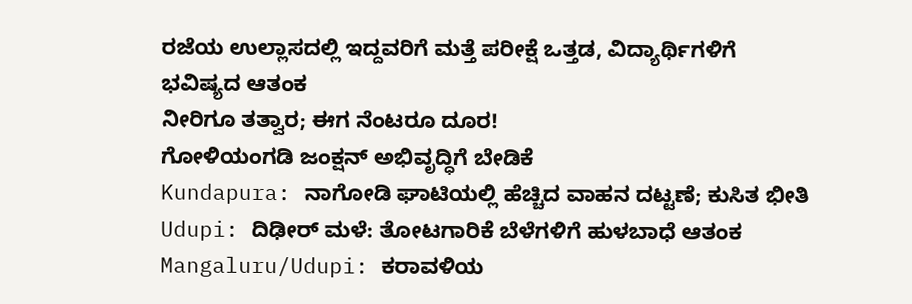ರಜೆಯ ಉಲ್ಲಾಸದಲ್ಲಿ ಇದ್ದವರಿಗೆ ಮತ್ತೆ ಪರೀಕ್ಷೆ ಒತ್ತಡ, ವಿದ್ಯಾರ್ಥಿಗಳಿಗೆ ಭವಿಷ್ಯದ ಆತಂಕ
ನೀರಿಗೂ ತತ್ವಾರ; ಈಗ ನೆಂಟರೂ ದೂರ!
ಗೋಳಿಯಂಗಡಿ ಜಂಕ್ಷನ್ ಅಭಿವೃದ್ಧಿಗೆ ಬೇಡಿಕೆ
Kundapura: ನಾಗೋಡಿ ಘಾಟಿಯಲ್ಲಿ ಹೆಚ್ಚಿದ ವಾಹನ ದಟ್ಟಣೆ; ಕುಸಿತ ಭೀತಿ
Udupi: ದಿಢೀರ್ ಮಳೆ: ತೋಟಗಾರಿಕೆ ಬೆಳೆಗಳಿಗೆ ಹುಳಬಾಧೆ ಆತಂಕ
Mangaluru/Udupi: ಕರಾವಳಿಯ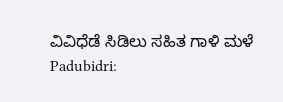ವಿವಿಧೆಡೆ ಸಿಡಿಲು ಸಹಿತ ಗಾಳಿ ಮಳೆ
Padubidri: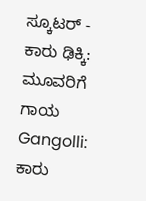ಸ್ಕೂಟರ್ - ಕಾರು ಢಿಕ್ಕಿ: ಮೂವರಿಗೆ ಗಾಯ
Gangolli: ಕಾರು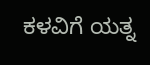ಕಳವಿಗೆ ಯತ್ನ